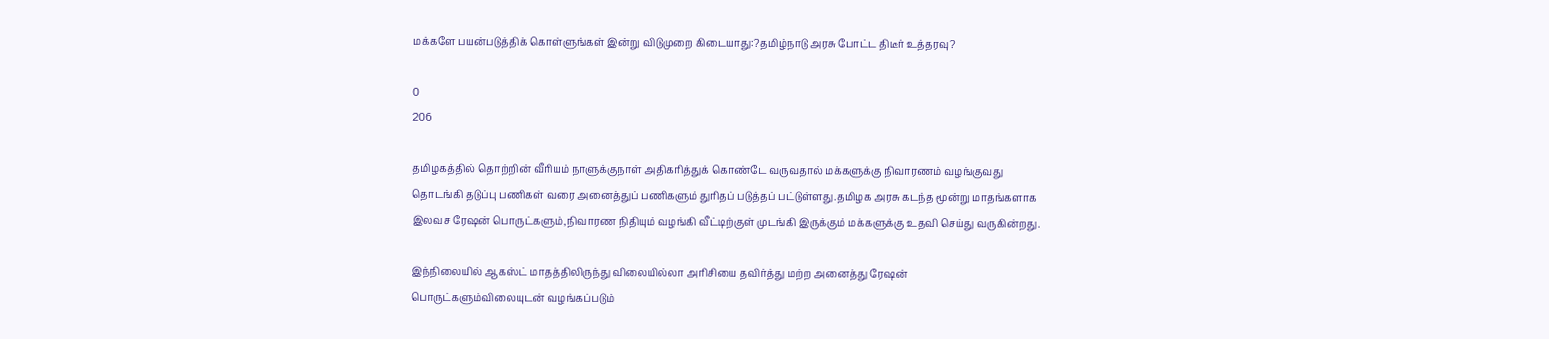மக்களே பயன்படுத்திக் கொள்ளுங்கள் இன்று விடுமுறை கிடையாது:?தமிழ்நாடு அரசு போட்ட திடீர் உத்தரவு?

0
206

தமிழகத்தில் தொற்றின் வீரியம் நாளுக்குநாள் அதிகரித்துக் கொண்டே வருவதால் மக்களுக்கு நிவாரணம் வழங்குவது தொடங்கி தடுப்பு பணிகள் வரை அனைத்துப் பணிகளும் துரிதப் படுத்தப் பட்டுள்ளது.தமிழக அரசு கடந்த மூன்று மாதங்களாக இலவச ரேஷன் பொருட்களும்,நிவாரண நிதியும் வழங்கி வீட்டிற்குள் முடங்கி இருக்கும் மக்களுக்கு உதவி செய்து வருகின்றது.

இந்நிலையில் ஆகஸ்ட் மாதத்திலிருந்து விலையில்லா அரிசியை தவிர்த்து மற்ற அனைத்து ரேஷன் பொருட்களும்விலையுடன் வழங்கப்படும்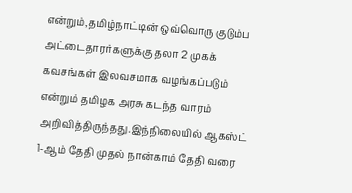என்றும்,தமிழ்நாட்டின் ஒவ்வொரு குடும்ப அட்டைதாரர்களுக்கு தலா 2 முகக் கவசங்கள் இலவசமாக வழங்கப்படும் என்றும் தமிழக அரசு கடந்த வாரம் அறிவித்திருந்தது.இந்நிலையில் ஆகஸ்ட் 1-ஆம் தேதி முதல் நான்காம் தேதி வரை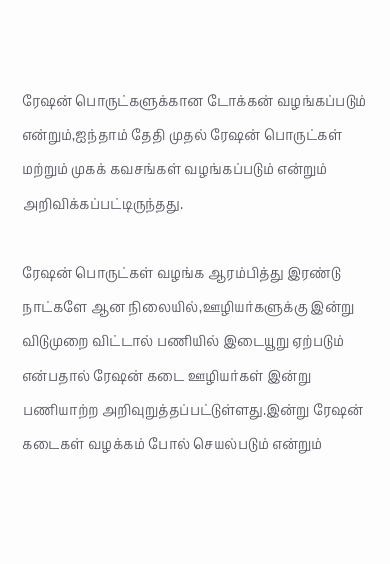ரேஷன் பொருட்களுக்கான டோக்கன் வழங்கப்படும் என்றும்,ஐந்தாம் தேதி முதல் ரேஷன் பொருட்கள் மற்றும் முகக் கவசங்கள் வழங்கப்படும் என்றும் அறிவிக்கப்பட்டிருந்தது.

ரேஷன் பொருட்கள் வழங்க ஆரம்பித்து இரண்டு நாட்களே ஆன நிலையில்,ஊழியர்களுக்கு இன்று விடுமுறை விட்டால் பணியில் இடையூறு ஏற்படும் என்பதால் ரேஷன் கடை ஊழியர்கள் இன்று பணியாற்ற அறிவுறுத்தப்பட்டுள்ளது.இன்று ரேஷன் கடைகள் வழக்கம் போல் செயல்படும் என்றும்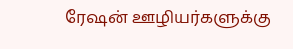ரேஷன் ஊழியர்களுக்கு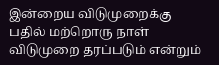இன்றைய விடுமுறைக்கு பதில் மற்றொரு நாள் விடுமுறை தரப்படும் என்றும்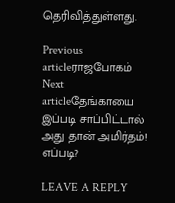தெரிவித்துள்ளது.

Previous articleராஜபோகம்
Next articleதேங்காயை இப்படி சாப்பிட்டால் அது தான் அமிர்தம்! எப்படி?

LEAVE A REPLY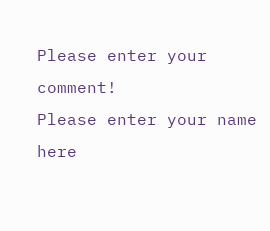Please enter your comment!
Please enter your name here